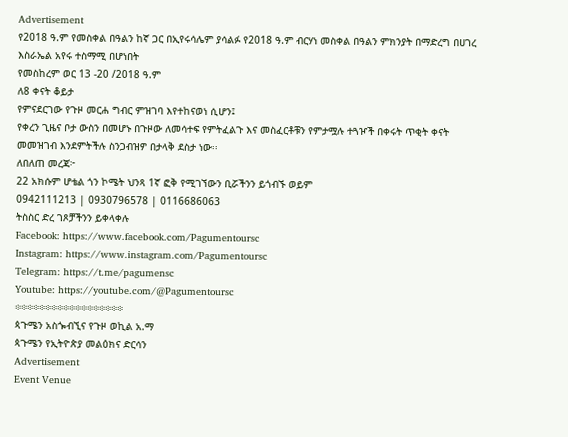Advertisement
የ2018 ዓ.ም የመስቀል በዓልን ከኛ ጋር በኢየሩሳሌም ያሳልፉ የ2018 ዓ.ም ብርሃነ መስቀል በዓልን ምክንያት በማድረግ በሀገረ እስራኤል አየሩ ተስማሚ በሆነበት
የመስከረም ወር 13 -20 /2018 ዓ.ም
ለ8 ቀናት ቆይታ
የምናደርገው የጉዞ መርሐ ግብር ምዝገባ እየተከናወነ ሲሆን፤
የቀረን ጊዜና ቦታ ውስን በመሆኑ በጉዞው ለመሳተፍ የምትፈልጉ እና መስፈርቶቹን የምታሟሉ ተጓዦች በቀሩት ጥቂት ቀናት መመዝገብ እንደምትችሉ ስንጋብዝዎ በታላቅ ደስታ ነው፡፡
ለበለጠ መረጃ፦
22 አክሱም ሆቴል ጎን ኮሜት ህንጻ 1ኛ ፎቅ የሚገኘውን ቢሯችንን ይጎብኙ ወይም
0942111213 | 0930796578 | 0116686063
ትስስር ድረ ገጾቻችንን ይቀላቀሉ
Facebook: https://www.facebook.com/Pagumentoursc
Instagram: https://www.instagram.com/Pagumentoursc
Telegram: https://t.me/pagumensc
Youtube: https://youtube.com/@Pagumentoursc
፨፨፨፨፨፨፨፨፨፨፨፨፨፨፨፨፨፨
ጳጉሜን አስጐብኚና የጉዞ ወኪል አ.ማ
ጳጉሜን የኢትዮጵያ መልዕክና ድርሳን
Advertisement
Event Venue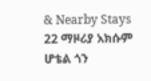& Nearby Stays
22 ማዞሪያ አክሱም ሆቴል ጎን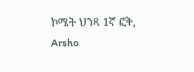ኮሜት ህንጻ 1ኛ ፎቅ, Arsho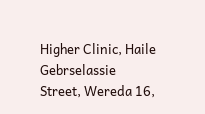Higher Clinic, Haile Gebrselassie Street, Wereda 16,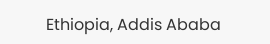Ethiopia, Addis Ababa